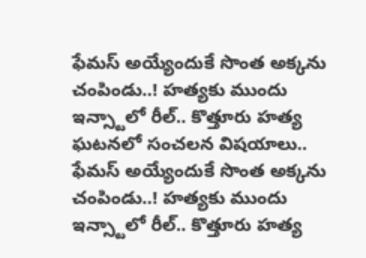ఫేమస్ అయ్యేందుకే సొంత అక్కను చంపిండు..! హత్యకు ముందు ఇన్స్టాలో రీల్.. కొత్తూరు హత్య ఘటనలో సంచలన విషయాలు..
ఫేమస్ అయ్యేందుకే సొంత అక్కను చంపిండు..! హత్యకు ముందు ఇన్స్టాలో రీల్.. కొత్తూరు హత్య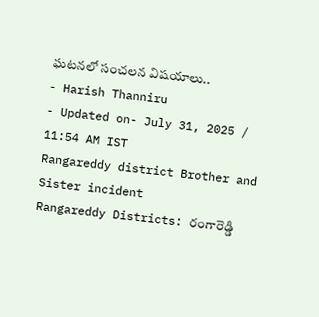ఘటనలో సంచలన విషయాలు..
- Harish Thanniru
- Updated on- July 31, 2025 / 11:54 AM IST
Rangareddy district Brother and Sister incident
Rangareddy Districts: రంగారెడ్డి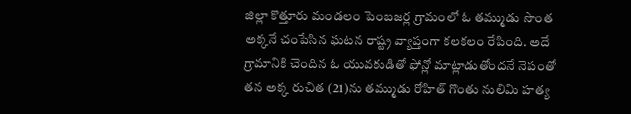జిల్లా కొత్తూరు మండలం పెంబజర్ల గ్రామంలో ఓ తమ్ముడు సొంత అక్కనే చంపేసిన ఘటన రాష్ట్ర వ్యాప్తంగా కలకలం రేపింది. అదే గ్రామానికి చెందిన ఓ యువకుడితో ఫోన్లో మాట్లాడుతోందనే నెపంతో తన అక్క రుచిత (21)ను తమ్ముడు రోహిత్ గొంతు నులిమి హత్య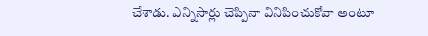చేశాడు. ఎన్నిసార్లు చెప్పినా వినిపించుకోవా అంటూ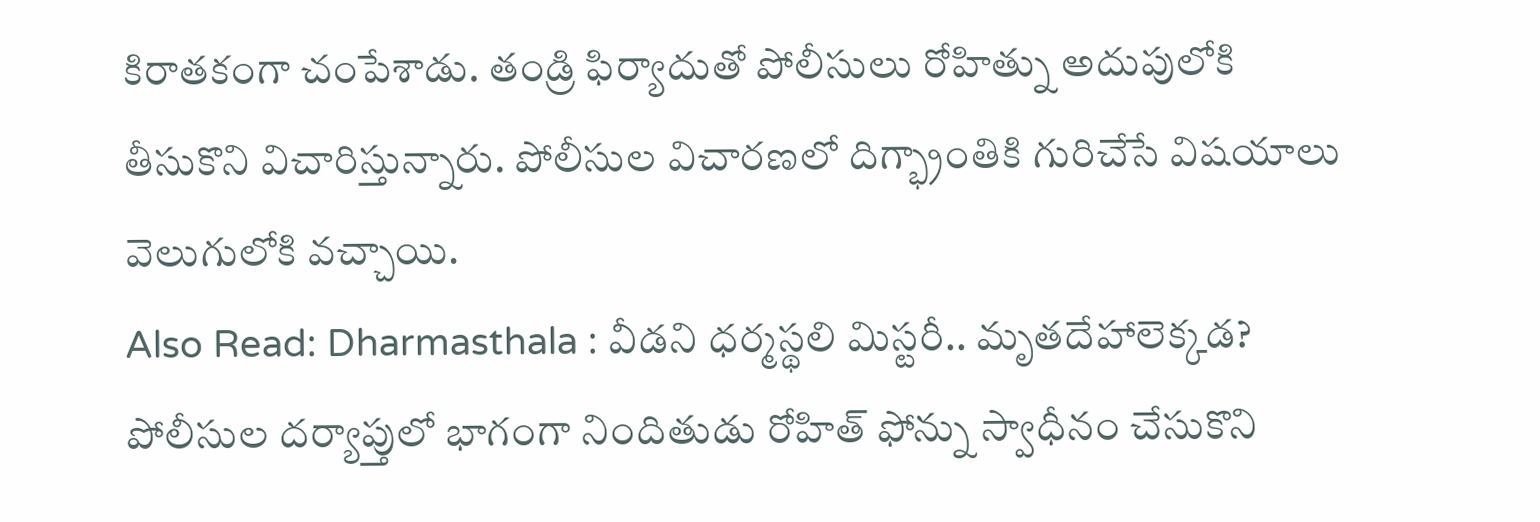కిరాతకంగా చంపేశాడు. తండ్రి ఫిర్యాదుతో పోలీసులు రోహిత్ను అదుపులోకి తీసుకొని విచారిస్తున్నారు. పోలీసుల విచారణలో దిగ్భ్రాంతికి గురిచేసే విషయాలు వెలుగులోకి వచ్చాయి.
Also Read: Dharmasthala : వీడని ధర్మస్థలి మిస్టరీ.. మృతదేహాలెక్కడ?
పోలీసుల దర్యాప్తులో భాగంగా నిందితుడు రోహిత్ ఫోన్ను స్వాధీనం చేసుకొని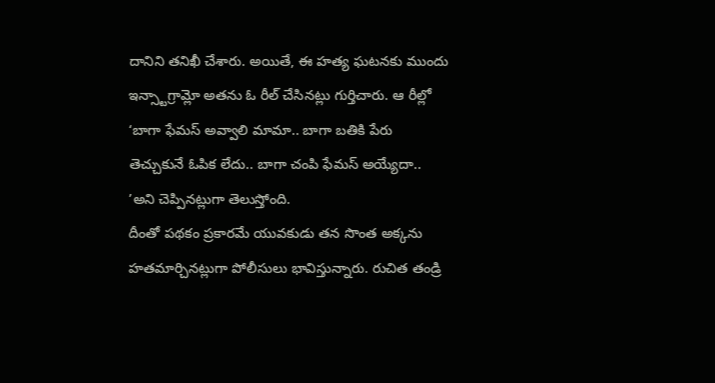దానిని తనిఖీ చేశారు. అయితే, ఈ హత్య ఘటనకు ముందు ఇన్స్టాగ్రామ్లో అతను ఓ రీల్ చేసినట్లు గుర్తిచారు. ఆ రీల్లో ‘బాగా ఫేమస్ అవ్వాలి మామా.. బాగా బతికి పేరు తెచ్చుకునే ఓపిక లేదు.. బాగా చంపి ఫేమస్ అయ్యేదా.. ’అని చెప్పినట్లుగా తెలుస్తోంది.
దీంతో పథకం ప్రకారమే యువకుడు తన సొంత అక్కను హతమార్చినట్లుగా పోలీసులు భావిస్తున్నారు. రుచిత తండ్రి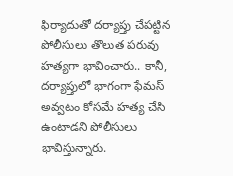ఫిర్యాదుతో దర్యాప్తు చేపట్టిన పోలీసులు తొలుత పరువు హత్యగా భావించారు.. కానీ, దర్యాప్తులో భాగంగా ఫేమస్ అవ్వటం కోసమే హత్య చేసి ఉంటాడని పోలీసులు భావిస్తున్నారు.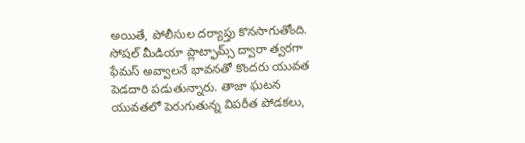అయితే, పోలీసుల దర్యాప్తు కొనసాగుతోంది.
సోషల్ మీడియా ప్లాట్ఫామ్స్ ద్వారా త్వరగా ఫేమస్ అవ్వాలనే భావనతో కొందరు యువత పెడదారి పడుతున్నారు. తాజా ఘటన యువతలో పెరుగుతున్న విపరీత పోడకలు,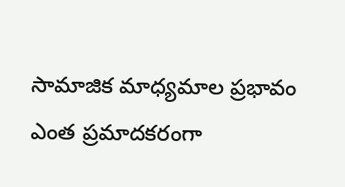సామాజిక మాధ్యమాల ప్రభావం ఎంత ప్రమాదకరంగా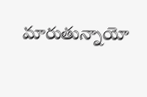మారుతున్నాయో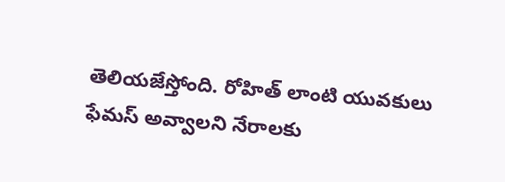తెలియజేస్తోంది. రోహిత్ లాంటి యువకులు ఫేమస్ అవ్వాలని నేరాలకు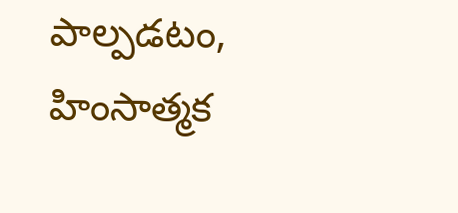పాల్పడటం, హింసాత్మక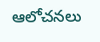ఆలోచనలు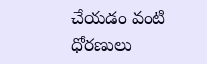చేయడం వంటి ధోరణులు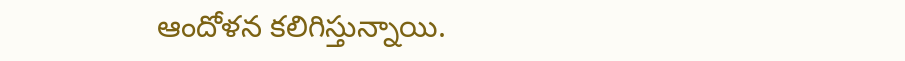ఆందోళన కలిగిస్తున్నాయి.